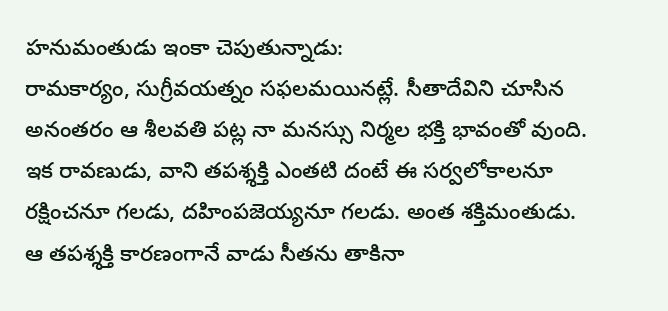హనుమంతుడు ఇంకా చెపుతున్నాడు:
రామకార్యం, సుగ్రీవయత్నం సఫలమయినట్లే. సీతాదేవిని చూసిన అనంతరం ఆ శీలవతి పట్ల నా మనస్సు నిర్మల భక్తి భావంతో వుంది. ఇక రావణుడు, వాని తపశ్శక్తి ఎంతటి దంటే ఈ సర్వలోకాలనూ రక్షించనూ గలడు, దహింపజెయ్యనూ గలడు. అంత శక్తిమంతుడు. ఆ తపశ్శక్తి కారణంగానే వాడు సీతను తాకినా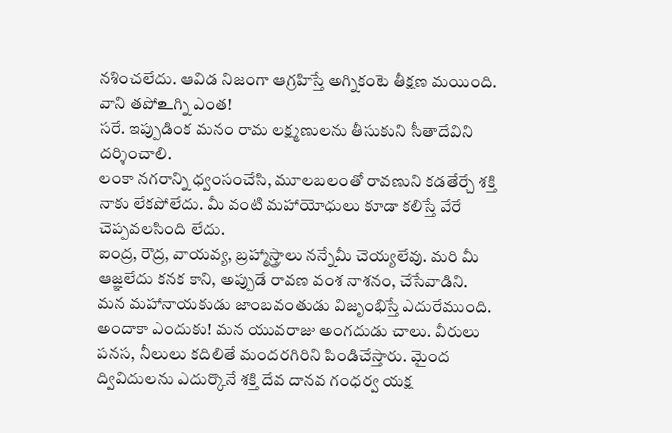నశించలేదు. ఆవిడ నిజంగా ఆగ్రహిస్తే అగ్నికంటె తీక్షణ మయింది. వాని తపోஉగ్ని ఎంత!
సరే. ఇప్పుడింక మనం రామ లక్ష్మణులను తీసుకుని సీతాదేవిని దర్శించాలి.
లంకా నగరాన్ని ధ్వంసంచేసి, మూలబలంతో రావణుని కడతేర్చే శక్తి నాకు లేకపోలేదు. మీ వంటి మహాయోధులు కూడా కలిస్తే వేరే చెప్పవలసింది లేదు.
ఐంద్ర, రౌద్ర, వాయవ్య, బ్రహ్మాస్త్రాలు నన్నేమీ చెయ్యలేవు. మరి మీ ఆజ్ఞలేదు కనక కాని, అప్పుడే రావణ వంశ నాశనం, చేసేవాడిని.
మన మహానాయకుడు జాంబవంతుడు విజృంభిస్తే ఎదురేముంది.
అందాకా ఎందుకు! మన యువరాజు అంగదుడు చాలు. వీరులు పనస, నీలులు కదిలితే మందరగిరిని పిండిచేస్తారు. మైంద ద్వివిదులను ఎదుర్కొనే శక్తి దేవ దానవ గంధర్వ యక్ష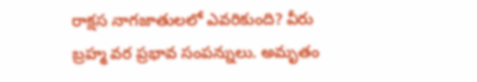రాక్షస నాగజాతులలో ఎవరికుంది? వీరు బ్రహ్మ వర ప్రభావ సంపన్నులు. అమృతం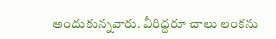అందుకున్నవారు. వీరిద్దరూ చాలు లంకను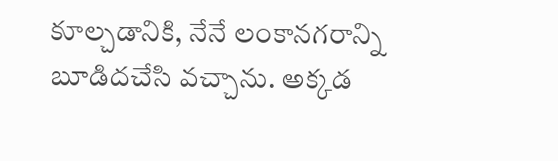కూల్చడానికి, నేనే లంకానగరాన్ని బూడిదచేసి వచ్చాను. అక్కడ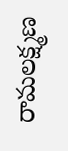రామలక్ష్మణ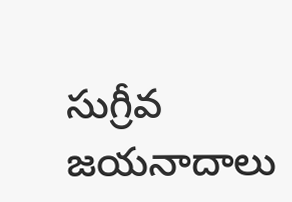సుగ్రీవ జయనాదాలు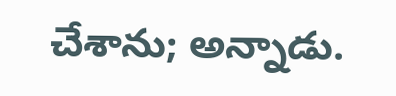చేశాను; అన్నాడు.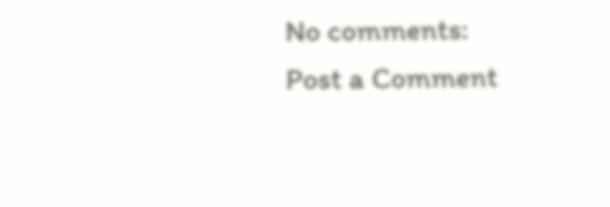No comments:
Post a Comment